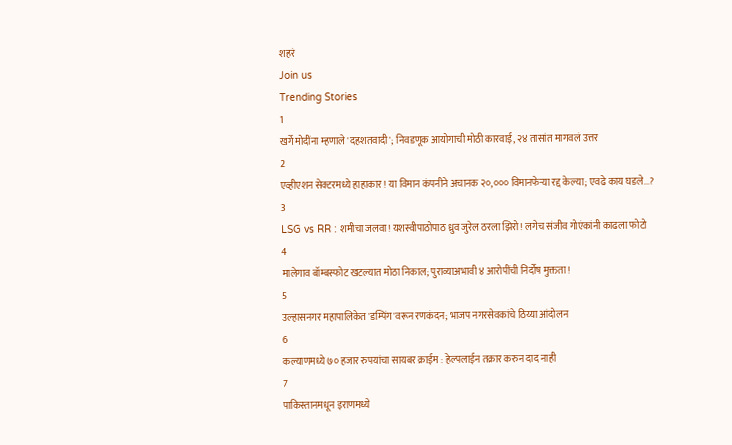शहरं
Join us
Trending Stories
1
खर्गे मोदींना म्हणाले 'दहशतवादी'; निवडणूक आयोगाची मोठी कारवाई, २४ तासांत मागवलं उत्तर
2
एव्हीएशन सेक्टरमध्ये हाहाकार! या विमान कंपनीने अचानक २०,००० विमानफेऱ्या रद्द केल्या; एवढे काय घडले...?
3
LSG vs RR : शमीचा जलवा! यशस्वीपाठोपाठ ध्रुव जुरेल ठरला झिरो! लगेच संजीव गोएंकांनी काढला फोटो
4
मालेगाव बॉम्बस्फोट खटल्यात मोठा निकाल; पुराव्याअभावी ४ आरोपींची निर्दोष मुक्तता!
5
उल्हासनगर महापालिकेत 'डम्पिंग'वरून रणकंदन; भाजप नगरसेवकांचे ठिय्या आंदोलन
6
कल्याणमध्ये ७० हजार रुपयांचा सायबर क्राईम : हेल्पलाईन तक्रार करुन दाद नाही
7
पाकिस्तानमधून इराणमध्ये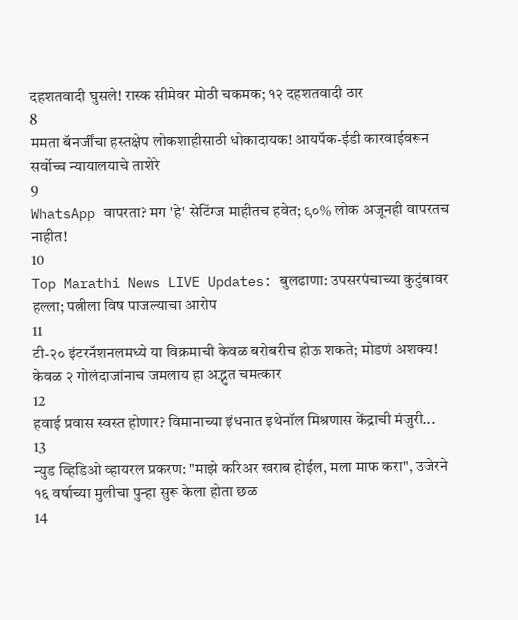दहशतवादी घुसले! रास्क सीमेवर मोठी चकमक; १२ दहशतवादी ठार
8
ममता बॅनर्जींचा हस्तक्षेप लोकशाहीसाठी धोकादायक! आयपॅक-ईडी कारवाईवरून सर्वोच्च न्यायालयाचे ताशेरे
9
WhatsApp वापरता? मग 'हे' सेटिंग्ज माहीतच हवेत; ९०% लोक अजूनही वापरतच नाहीत!
10
Top Marathi News LIVE Updates: बुलढाणा: उपसरपंचाच्या कुटुंबावर हल्ला; पत्नीला विष पाजल्याचा आरोप
11
टी-२० इंटरनॅशनलमध्ये या विक्रमाची केवळ बरोबरीच होऊ शकते; मोडणं अशक्य! केवळ २ गोलंदाजांनाच जमलाय हा अद्भुत चमत्कार
12
हवाई प्रवास स्वस्त होणार? विमानाच्या इंधनात इथेनॉल मिश्रणास केंद्राची मंजुरी...
13
न्युड व्हिडिओ व्हायरल प्रकरण: "माझे करिअर खराब होईल, मला माफ करा", उजेरने १६ वर्षाच्या मुलीचा पुन्हा सुरू केला होता छळ
14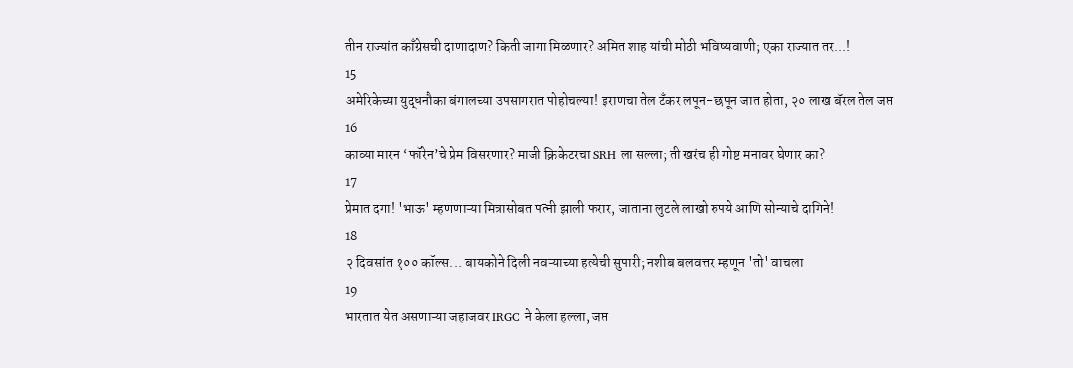तीन राज्यांत काँग्रेसची दाणादाण? किती जागा मिळणार? अमित शाह यांची मोठी भविष्यवाणी; एका राज्यात तर...!
15
अमेरिकेच्या युद्धनौका बंगालच्या उपसागरात पोहोचल्या! इराणचा तेल टँकर लपून-छपून जात होता, २० लाख बॅरल तेल जप्त
16
काव्या मारन ‘फॉरेन’चे प्रेम विसरणार? माजी क्रिकेटरचा SRH ला सल्ला; ती खरंच ही गोष्ट मनावर घेणार का?
17
प्रेमात दगा! 'भाऊ' म्हणणाऱ्या मित्रासोबत पत्नी झाली फरार, जाताना लुटले लाखो रुपये आणि सोन्याचे दागिने!
18
२ दिवसांत १०० कॉल्स... बायकोने दिली नवऱ्याच्या हत्येची सुपारी; नशीब बलवत्तर म्हणून 'तो' वाचला
19
भारतात येत असणाऱ्या जहाजवर IRGC ने केला हल्ला, जप्त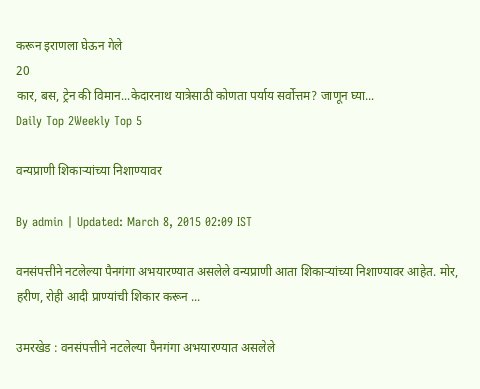करून इराणला घेऊन गेले
20
कार, बस, ट्रेन की विमान...केदारनाथ यात्रेसाठी कोणता पर्याय सर्वोत्तम? जाणून घ्या...
Daily Top 2Weekly Top 5

वन्यप्राणी शिकाऱ्यांच्या निशाण्यावर

By admin | Updated: March 8, 2015 02:09 IST

वनसंपत्तीने नटलेल्या पैनगंगा अभयारण्यात असलेले वन्यप्राणी आता शिकाऱ्यांच्या निशाण्यावर आहेत. मोर, हरीण, रोही आदी प्राण्यांची शिकार करून ...

उमरखेड : वनसंपत्तीने नटलेल्या पैनगंगा अभयारण्यात असलेले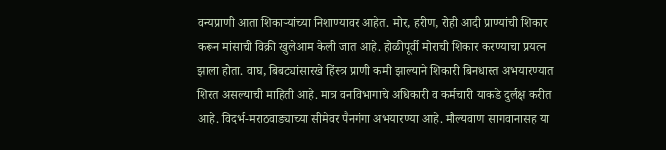वन्यप्राणी आता शिकाऱ्यांच्या निशाण्यावर आहेत. मोर, हरीण, रोही आदी प्राण्यांची शिकार करून मांसाची विक्री खुलेआम केली जात आहे. होळीपूर्वी मोराची शिकार करण्याचा प्रयत्न झाला होता. वाघ, बिबट्यांसारखे हिंस्त्र प्राणी कमी झाल्याने शिकारी बिनधास्त अभयारण्यात शिरत असल्याची माहिती आहे. मात्र वनविभागाचे अधिकारी व कर्मचारी याकडे दुर्लक्ष करीत आहे. विदर्भ-मराठवाड्याच्या सीमेवर पैनगंगा अभयारण्या आहे. मौल्यवाण सागवानासह या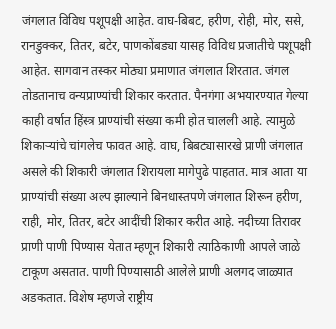जंगलात विविध पशूपक्षी आहेत. वाघ-बिबट, हरीण, रोही, मोर, ससे, रानडुक्कर, तितर, बटेर, पाणकोंबड्या यासह विविध प्रजातीचे पशूपक्षी आहेत. सागवान तस्कर मोठ्या प्रमाणात जंगलात शिरतात. जंगल तोडतानाच वन्यप्राण्यांची शिकार करतात. पैनगंगा अभयारण्यात गेल्या काही वर्षात हिंस्त्र प्राण्यांची संख्या कमी होत चालली आहे. त्यामुळे शिकाऱ्यांचे चांगलेच फावत आहे. वाघ, बिबट्यासारखे प्राणी जंगलात असले की शिकारी जंगलात शिरायला मागेपुढे पाहतात. मात्र आता या प्राण्यांची संख्या अल्प झाल्याने बिनधास्तपणे जंगलात शिरून हरीण, राही, मोर, तितर, बटेर आदींची शिकार करीत आहे. नदीच्या तिरावर प्राणी पाणी पिण्यास येतात म्हणून शिकारी त्याठिकाणी आपले जाळे टाकूण असतात. पाणी पिण्यासाठी आलेले प्राणी अलगद जाळ्यात अडकतात. विशेष म्हणजे राष्ट्रीय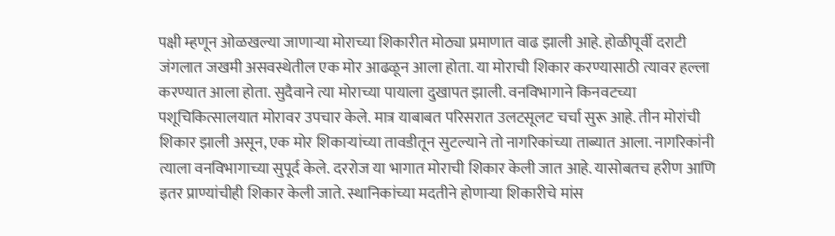पक्षी म्हणून ओळखल्या जाणाऱ्या मोराच्या शिकारीत मोठ्या प्रमाणात वाढ झाली आहे. होळीपूर्वी दराटी जंगलात जखमी असवस्थेतील एक मोर आढळून आला होता. या मोराची शिकार करण्यासाठी त्यावर हल्ला करण्यात आला होता. सुदैवाने त्या मोराच्या पायाला दुखापत झाली. वनविभागाने किनवटच्या पशूचिकित्सालयात मोरावर उपचार केले. मात्र याबाबत परिसरात उलटसूलट चर्चा सुरू आहे. तीन मोरांची शिकार झाली असून, एक मोर शिकाऱ्यांच्या तावडीतून सुटल्याने तो नागरिकांच्या ताब्यात आला. नागरिकांनी त्याला वनविभागाच्या सुपूर्द केले. दररोज या भागात मोराची शिकार केली जात आहे. यासोबतच हरीण आणि इतर प्राण्यांचीही शिकार केली जाते. स्थानिकांच्या मदतीने होणाऱ्या शिकारीचे मांस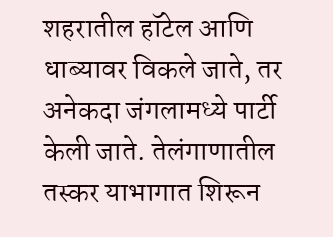शहरातील हॉटेल आणि धाब्यावर विकले जाते, तर अनेकदा जंगलामध्ये पार्टी केली जाते. तेलंगाणातील तस्कर याभागात शिरून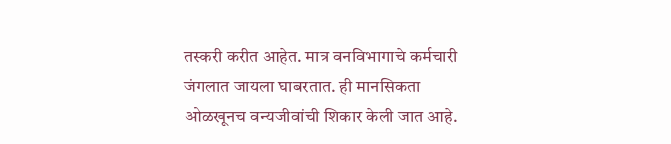तस्करी करीत आहेत. मात्र वनविभागाचे कर्मचारी जंगलात जायला घाबरतात. ही मानसिकता ओळखूनच वन्यजीवांची शिकार केली जात आहे.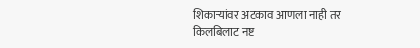शिकाऱ्यांवर अटकाव आणला नाही तर किलबिलाट नष्ट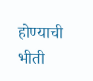होण्याची भीती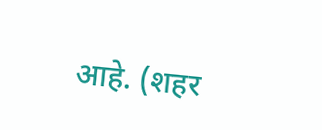आहे. (शहर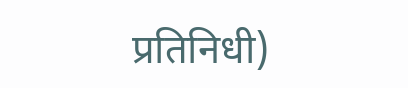प्रतिनिधी)